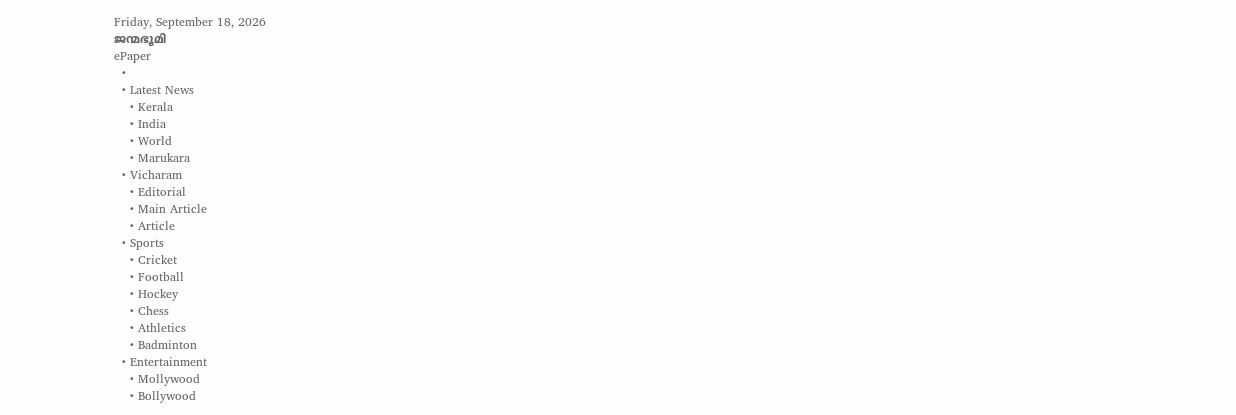Friday, September 18, 2026
ജന്മഭൂമി
ePaper
  •
  • Latest News
    • Kerala
    • India
    • World
    • Marukara
  • Vicharam
    • Editorial
    • Main Article
    • Article
  • Sports
    • Cricket
    • Football
    • Hockey
    • Chess
    • Athletics
    • Badminton
  • Entertainment
    • Mollywood
    • Bollywood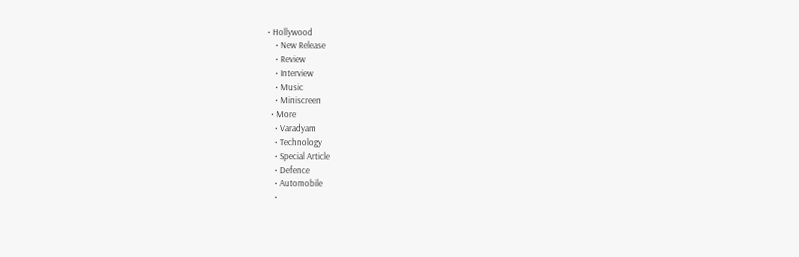• Hollywood
    • New Release
    • Review
    • Interview
    • Music
    • Miniscreen
  • More
    • Varadyam
    • Technology
    • Special Article
    • Defence
    • Automobile
    •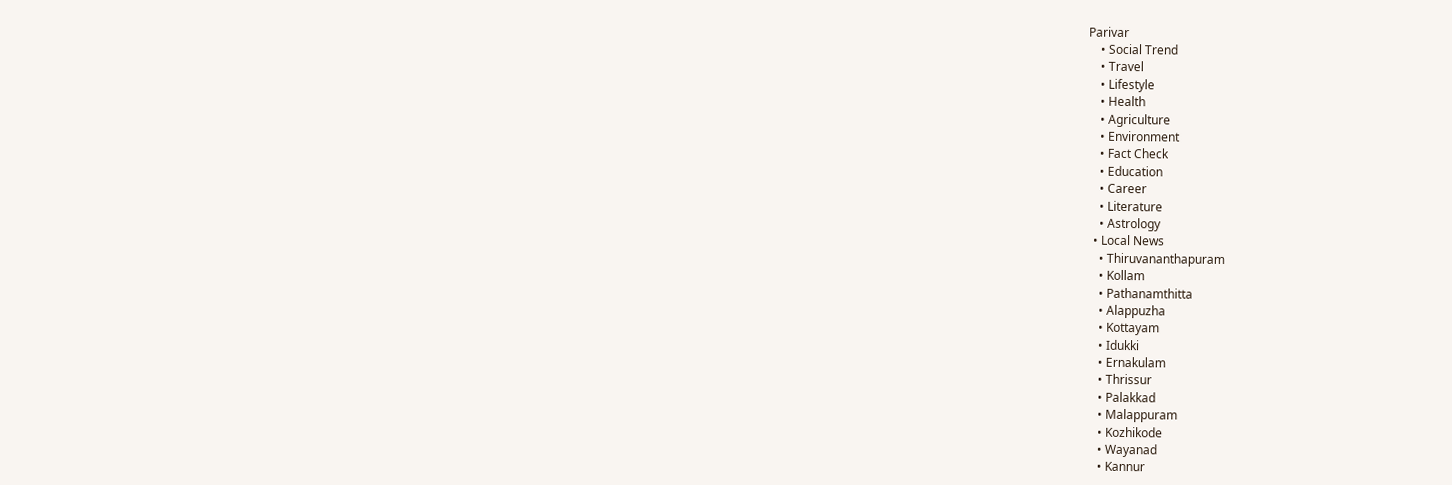Parivar
    • Social Trend
    • Travel
    • Lifestyle
    • Health
    • Agriculture
    • Environment
    • Fact Check
    • Education
    • Career
    • Literature
    • Astrology
  • Local News
    • Thiruvananthapuram
    • Kollam
    • Pathanamthitta
    • Alappuzha
    • Kottayam
    • Idukki
    • Ernakulam
    • Thrissur
    • Palakkad
    • Malappuram
    • Kozhikode
    • Wayanad
    • Kannur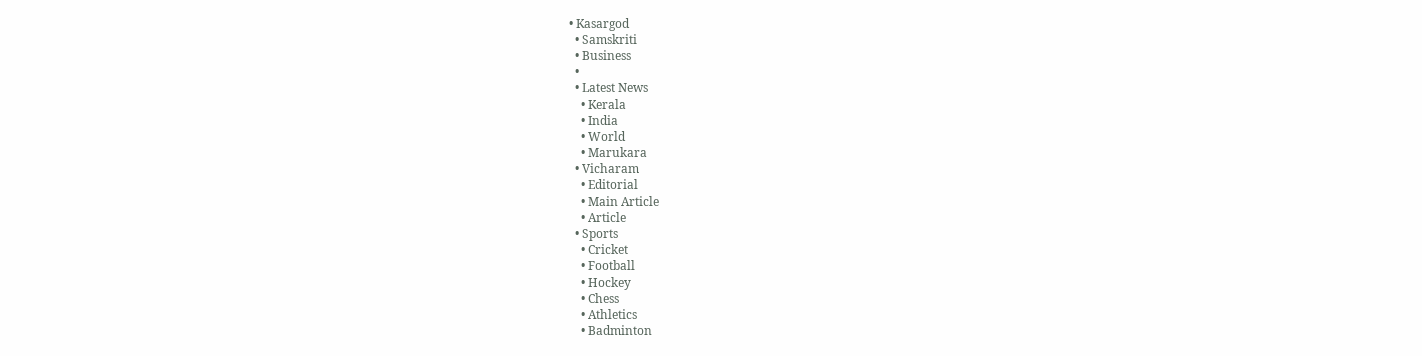• Kasargod
  • Samskriti
  • Business
  •
  • Latest News
    • Kerala
    • India
    • World
    • Marukara
  • Vicharam
    • Editorial
    • Main Article
    • Article
  • Sports
    • Cricket
    • Football
    • Hockey
    • Chess
    • Athletics
    • Badminton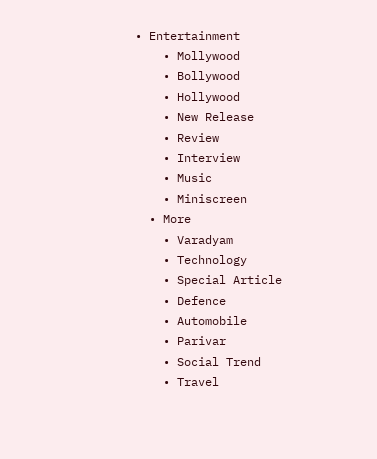• Entertainment
    • Mollywood
    • Bollywood
    • Hollywood
    • New Release
    • Review
    • Interview
    • Music
    • Miniscreen
  • More
    • Varadyam
    • Technology
    • Special Article
    • Defence
    • Automobile
    • Parivar
    • Social Trend
    • Travel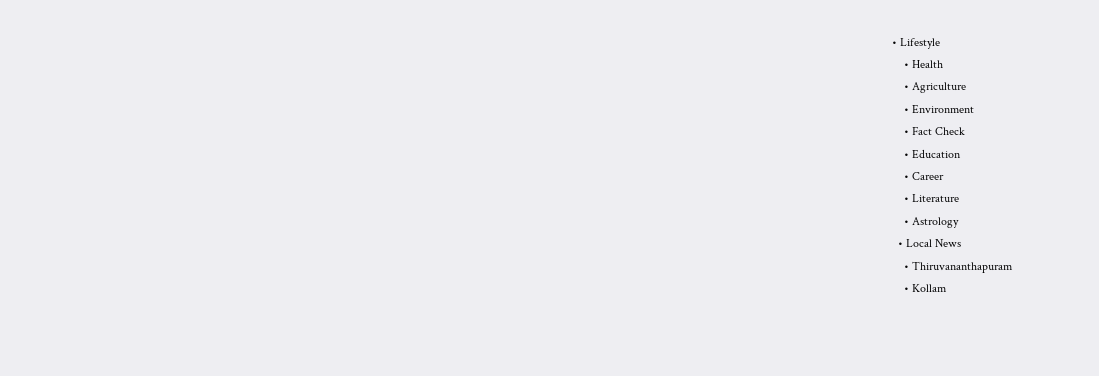• Lifestyle
    • Health
    • Agriculture
    • Environment
    • Fact Check
    • Education
    • Career
    • Literature
    • Astrology
  • Local News
    • Thiruvananthapuram
    • Kollam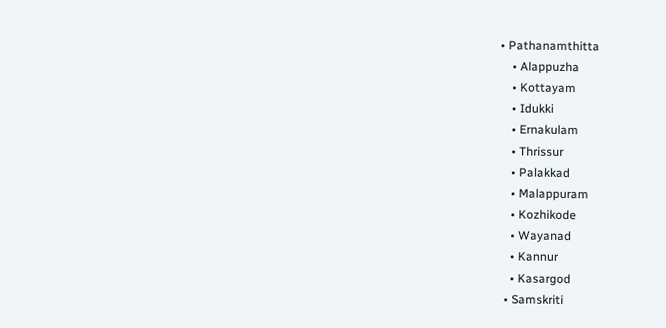• Pathanamthitta
    • Alappuzha
    • Kottayam
    • Idukki
    • Ernakulam
    • Thrissur
    • Palakkad
    • Malappuram
    • Kozhikode
    • Wayanad
    • Kannur
    • Kasargod
  • Samskriti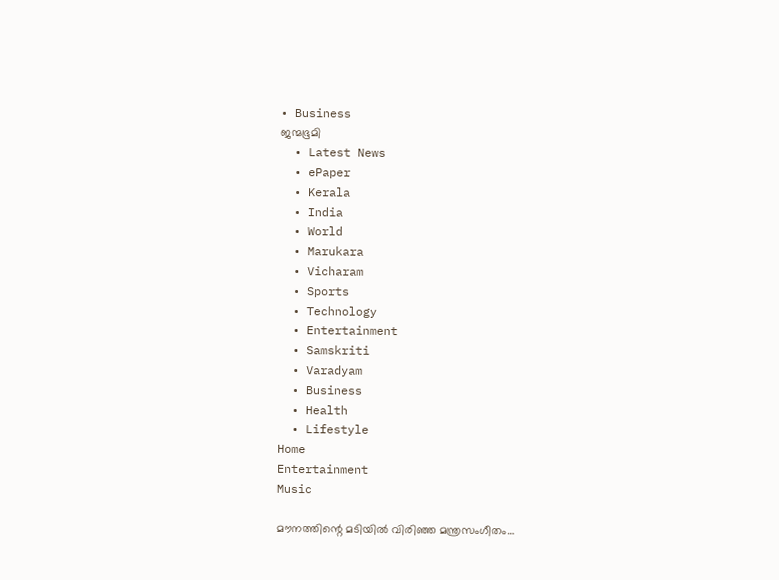• Business
ജന്മഭൂമി
  • Latest News
  • ePaper
  • Kerala
  • India
  • World
  • Marukara
  • Vicharam
  • Sports
  • Technology
  • Entertainment
  • Samskriti
  • Varadyam
  • Business
  • Health
  • Lifestyle
Home
Entertainment
Music

മൗനത്തിന്റെ മടിയില്‍ വിരിഞ്ഞ മന്ത്രസംഗീതം…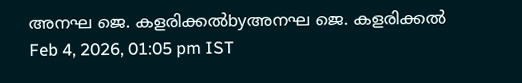അനഘ ജെ. കളരിക്കല്‍byഅനഘ ജെ. കളരിക്കല്‍
Feb 4, 2026, 01:05 pm IST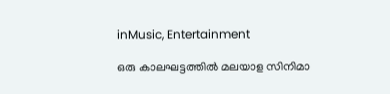inMusic, Entertainment

ഒരു കാലഘട്ടത്തില്‍ മലയാള സിനിമാ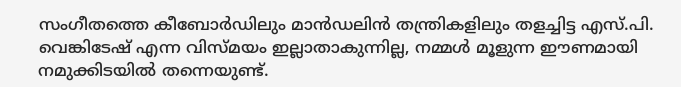സംഗീതത്തെ കീബോര്‍ഡിലും മാന്‍ഡലിന്‍ തന്ത്രികളിലും തളച്ചിട്ട എസ്.പി. വെങ്കിടേഷ് എന്ന വിസ്മയം ഇല്ലാതാകുന്നില്ല, നമ്മള്‍ മൂളുന്ന ഈണമായി നമുക്കിടയില്‍ തന്നെയുണ്ട്.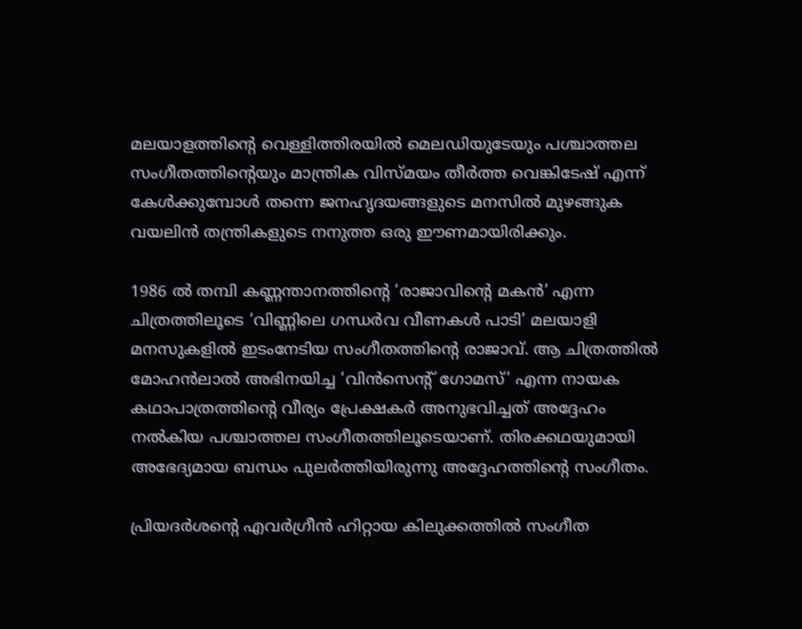മലയാളത്തിന്റെ വെള്ളിത്തിരയില്‍ മെലഡിയുടേയും പശ്ചാത്തല സംഗീതത്തിന്റെയും മാന്ത്രിക വിസ്മയം തീര്‍ത്ത വെങ്കിടേഷ് എന്ന് കേള്‍ക്കുമ്പോള്‍ തന്നെ ജനഹൃദയങ്ങളുടെ മനസില്‍ മുഴങ്ങുക വയലിന്‍ തന്ത്രികളുടെ നനുത്ത ഒരു ഈണമായിരിക്കും.

1986 ല്‍ തമ്പി കണ്ണന്താനത്തിന്റെ ‘രാജാവിന്റെ മകന്‍’ എന്ന ചിത്രത്തിലൂടെ ‘വിണ്ണിലെ ഗന്ധര്‍വ വീണകള്‍ പാടി’ മലയാളി മനസുകളില്‍ ഇടംനേടിയ സംഗീതത്തിന്റെ രാജാവ്. ആ ചിത്രത്തില്‍ മോഹന്‍ലാല്‍ അഭിനയിച്ച ‘വിന്‍സെന്റ് ഗോമസ്’ എന്ന നായക കഥാപാത്രത്തിന്റെ വീര്യം പ്രേക്ഷകര്‍ അനുഭവിച്ചത് അദ്ദേഹം നല്‍കിയ പശ്ചാത്തല സംഗീതത്തിലൂടെയാണ്. തിരക്കഥയുമായി അഭേദ്യമായ ബന്ധം പുലര്‍ത്തിയിരുന്നു അദ്ദേഹത്തിന്റെ സംഗീതം.

പ്രിയദര്‍ശന്റെ എവര്‍ഗ്രീന്‍ ഹിറ്റായ കിലുക്കത്തില്‍ സംഗീത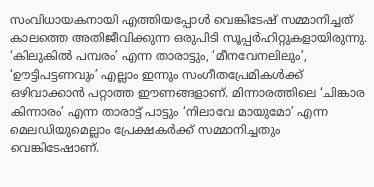സംവിധായകനായി എത്തിയപ്പോള്‍ വെങ്കിടേഷ് സമ്മാനിച്ചത് കാലത്തെ അതിജീവിക്കുന്ന ഒരുപിടി സൂപ്പര്‍ഹിറ്റുകളായിരുന്നു. ‘കിലുകില്‍ പമ്പരം’ എന്ന താരാട്ടും, ‘മീനവേനലിലും’, ‘ഊട്ടിപട്ടണവും’ എല്ലാം ഇന്നും സംഗീതപ്രേമികള്‍ക്ക് ഒഴിവാക്കാന്‍ പറ്റാത്ത ഈണങ്ങളാണ്. മിന്നാരത്തിലെ ‘ചിങ്കാര കിന്നാരം’ എന്ന താരാട്ട് പാട്ടും ‘നിലാവേ മായുമോ’ എന്ന മെലഡിയുമെല്ലാം പ്രേക്ഷകര്‍ക്ക് സമ്മാനിച്ചതും വെങ്കിടേഷാണ്.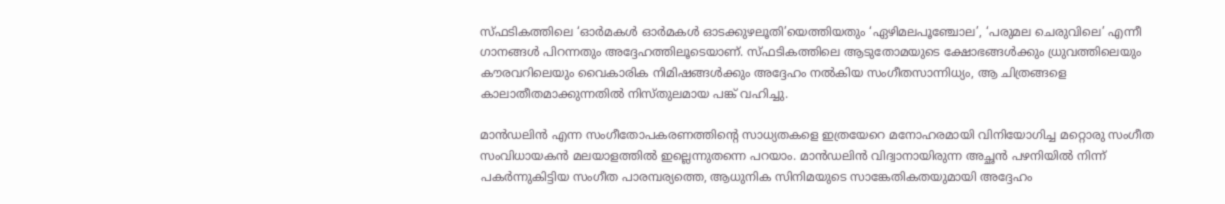സ്ഫടികത്തിലെ ‘ഓര്‍മകള്‍ ഓര്‍മകള്‍ ഓടക്കുഴലൂതി’യെത്തിയതും ‘ഏഴിമലപൂഞ്ചോല’, ‘പരുമല ചെരുവിലെ’ എന്നീ ഗാനങ്ങള്‍ പിറന്നതും അദ്ദേഹത്തിലൂടെയാണ്. സ്ഫടികത്തിലെ ആടുതോമയുടെ ക്ഷോഭങ്ങള്‍ക്കും ധ്രുവത്തിലെയും കൗരവറിലെയും വൈകാരിക നിമിഷങ്ങള്‍ക്കും അദ്ദേഹം നല്‍കിയ സംഗീതസാന്നിധ്യം, ആ ചിത്രങ്ങളെ കാലാതീതമാക്കുന്നതില്‍ നിസ്തുലമായ പങ്ക് വഹിച്ചു.

മാന്‍ഡലിന്‍ എന്ന സംഗീതോപകരണത്തിന്റെ സാധ്യതകളെ ഇത്രയേറെ മനോഹരമായി വിനിയോഗിച്ച മറ്റൊരു സംഗീത സംവിധായകന്‍ മലയാളത്തില്‍ ഇല്ലെന്നുതന്നെ പറയാം. മാന്‍ഡലിന്‍ വിദ്വാനായിരുന്ന അച്ഛന്‍ പഴനിയില്‍ നിന്ന് പകര്‍ന്നുകിട്ടിയ സംഗീത പാരമ്പര്യത്തെ, ആധുനിക സിനിമയുടെ സാങ്കേതികതയുമായി അദ്ദേഹം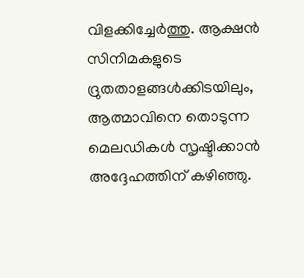വിളക്കിച്ചേര്‍ത്തു. ആക്ഷന്‍ സിനിമകളുടെ ദ്രുതതാളങ്ങള്‍ക്കിടയിലും, ആത്മാവിനെ തൊടുന്ന മെലഡികള്‍ സൃഷ്ടിക്കാന്‍ അദ്ദേഹത്തിന് കഴിഞ്ഞു.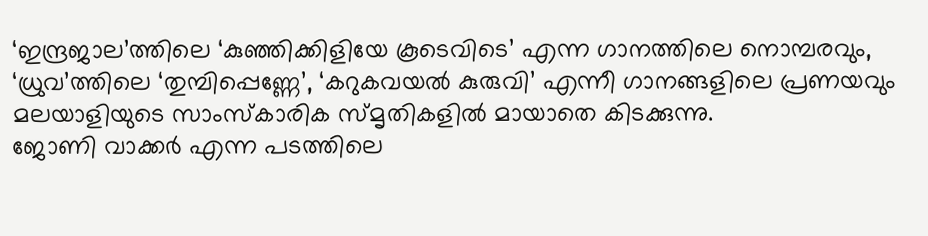‘ഇന്ദ്രജാല’ത്തിലെ ‘കുഞ്ഞിക്കിളിയേ കൂടെവിടെ’ എന്ന ഗാനത്തിലെ നൊമ്പരവും, ‘ധ്രുവ’ത്തിലെ ‘തുമ്പിപ്പെണ്ണേ’, ‘കറുകവയല്‍ കുരുവി’ എന്നീ ഗാനങ്ങളിലെ പ്രണയവും മലയാളിയുടെ സാംസ്‌കാരിക സ്മൃതികളില്‍ മായാതെ കിടക്കുന്നു.
ജോണി വാക്കര്‍ എന്ന പടത്തിലെ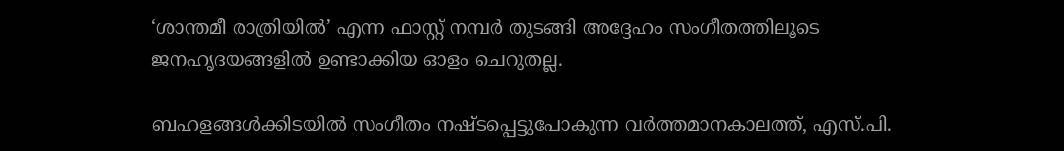‘ശാന്തമീ രാത്രിയില്‍’ എന്ന ഫാസ്റ്റ് നമ്പര്‍ തുടങ്ങി അദ്ദേഹം സംഗീതത്തിലൂടെ ജനഹൃദയങ്ങളില്‍ ഉണ്ടാക്കിയ ഓളം ചെറുതല്ല.

ബഹളങ്ങള്‍ക്കിടയില്‍ സംഗീതം നഷ്ടപ്പെട്ടുപോകുന്ന വര്‍ത്തമാനകാലത്ത്, എസ്.പി.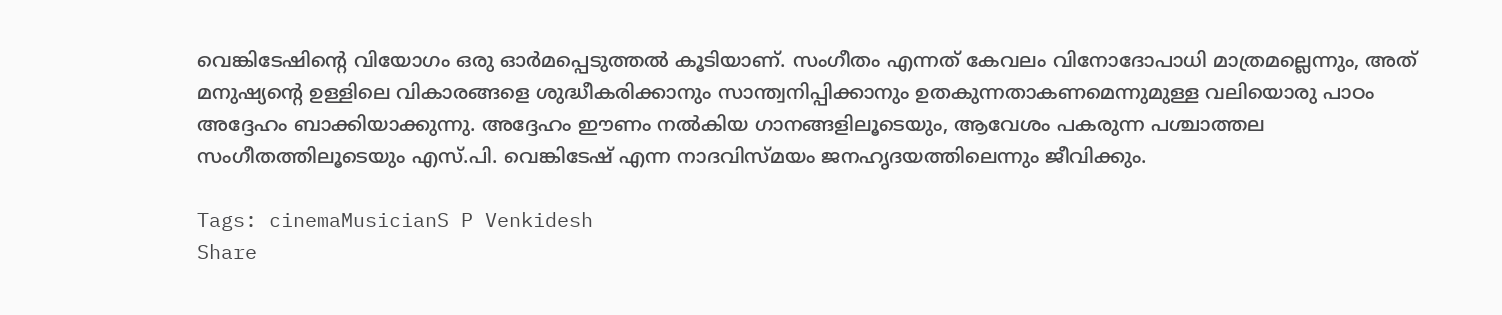വെങ്കിടേഷിന്റെ വിയോഗം ഒരു ഓര്‍മപ്പെടുത്തല്‍ കൂടിയാണ്. സംഗീതം എന്നത് കേവലം വിനോദോപാധി മാത്രമല്ലെന്നും, അത് മനുഷ്യന്റെ ഉള്ളിലെ വികാരങ്ങളെ ശുദ്ധീകരിക്കാനും സാന്ത്വനിപ്പിക്കാനും ഉതകുന്നതാകണമെന്നുമുള്ള വലിയൊരു പാഠം അദ്ദേഹം ബാക്കിയാക്കുന്നു. അദ്ദേഹം ഈണം നല്‍കിയ ഗാനങ്ങളിലൂടെയും, ആവേശം പകരുന്ന പശ്ചാത്തല സംഗീതത്തിലൂടെയും എസ്.പി. വെങ്കിടേഷ് എന്ന നാദവിസ്മയം ജനഹൃദയത്തിലെന്നും ജീവിക്കും.

Tags: cinemaMusicianS P Venkidesh
Share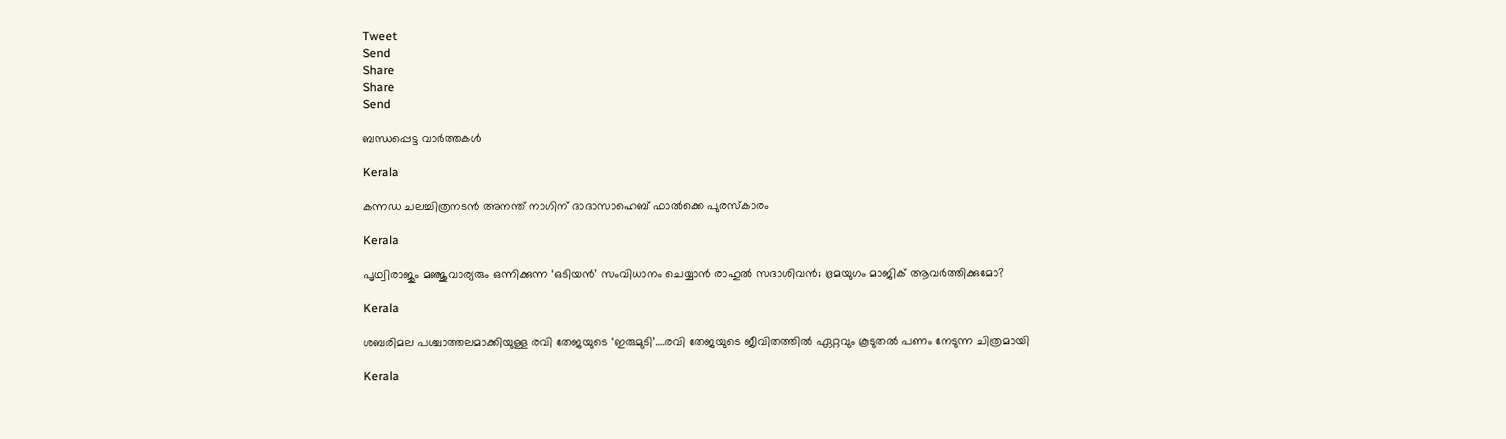Tweet
Send
Share
Share
Send

ബന്ധപ്പെട്ട വാര്‍ത്തകള്‍

Kerala

കന്നഡ ചലച്ചിത്രനടന്‍ അനന്ത് നാഗിന് ദാദാസാഹെബ് ഫാല്‍ക്കെ പുരസ്‌കാരം

Kerala

പൃഥ്വിരാജും മഞ്ജുവാര്യരും ഒന്നിക്കുന്ന ‘ഒടിയന്‍’ സംവിധാനം ചെയ്യാന്‍ രാഹുല്‍ സദാശിവന്‍; ഭ്രമയുഗം മാജിക് ആവര്‍ത്തിക്കുമോ?

Kerala

ശബരിമല പശ്ചാത്തലമാക്കിയുള്ള രവി തേജയുടെ ‘ഇരുമുടി’….രവി തേജയുടെ ജീവിതത്തില്‍ ഏറ്റവും കൂടുതല്‍ പണം നേടുന്ന ചിത്രമായി

Kerala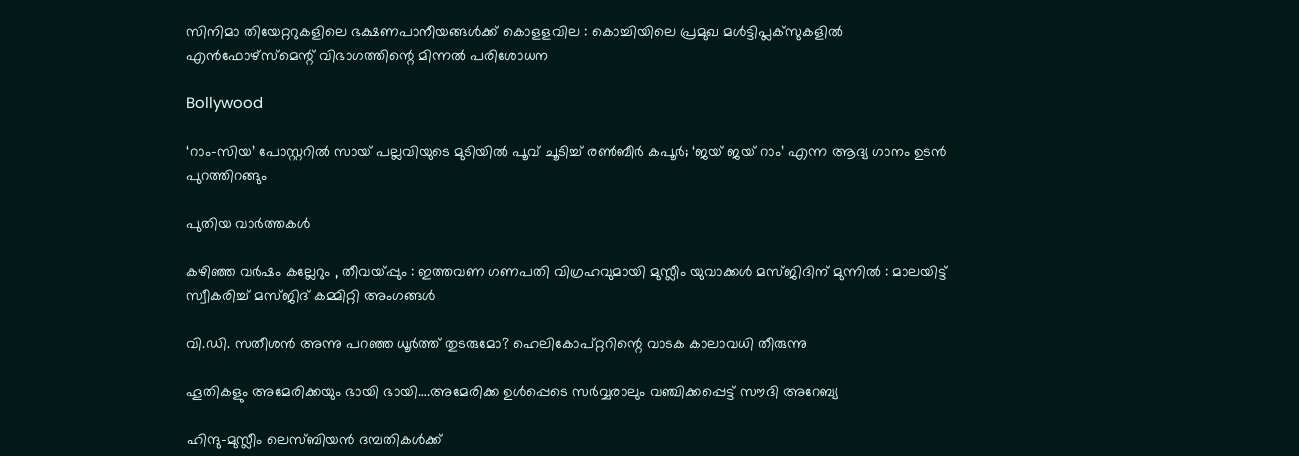സിനിമാ തിയേറ്ററുകളിലെ ഭക്ഷണപാനീയങ്ങള്‍ക്ക് കൊളളവില : കൊച്ചിയിലെ പ്രമുഖ മള്‍ട്ടിപ്ലക്‌സുകളില്‍ എന്‍ഫോഴ്സ്മെന്റ് വിഭാഗത്തിന്റെ മിന്നല്‍ പരിശോധന

Bollywood

‘റാം-സിയ’ പോസ്റ്ററിൽ സായ് പല്ലവിയുടെ മുടിയിൽ പൂവ് ചൂടിച്ച് രൺബീർ കപൂർ; ‘ജയ് ജയ് റാം’ എന്ന ആദ്യ ഗാനം ഉടൻ പുറത്തിറങ്ങും

പുതിയ വാര്‍ത്തകള്‍

കഴിഞ്ഞ വർഷം കല്ലേറും , തീവയ്‌പ്പും : ഇത്തവണ ഗണപതി വിഗ്രഹവുമായി മുസ്ലീം യുവാക്കൾ മസ്ജിദിന് മുന്നിൽ : മാലയിട്ട് സ്വീകരിച്ച് മസ്ജിദ് കമ്മിറ്റി അംഗങ്ങൾ

വി.ഡി. സതീശന്‍ അന്നു പറഞ്ഞ ധൂര്‍ത്ത് തുടരുമോ? ഹെലികോപ്റ്ററിന്റെ വാടക കാലാവധി തീരുന്നു

ഹൂതികളും അമേരിക്കയും ഭായി ഭായി….അമേരിക്ക ഉള്‍പ്പെടെ സര്‍വ്വരാലും വഞ്ചിക്കപ്പെട്ട് സൗദി അറേബ്യ

ഹിന്ദു-മുസ്ലീം ലെസ്ബിയന്‍ ദമ്പതികള്‍ക്ക്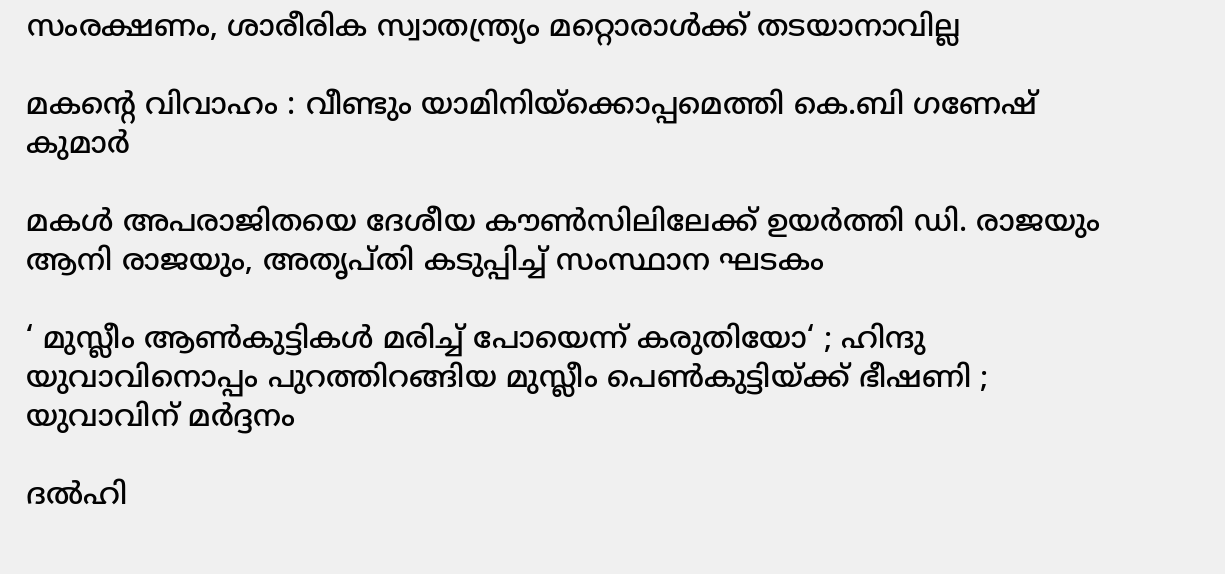സംരക്ഷണം, ശാരീരിക സ്വാതന്ത്ര്യം മറ്റൊരാള്‍ക്ക് തടയാനാവില്ല

മകന്റെ വിവാഹം : വീണ്ടും യാമിനിയ്‌ക്കൊപ്പമെത്തി കെ.ബി ഗണേഷ് കുമാർ

മകള്‍ അപരാജിതയെ ദേശീയ കൗണ്‍സിലിലേക്ക് ഉയര്‍ത്തി ഡി. രാജയും ആനി രാജയും, അതൃപ്തി കടുപ്പിച്ച് സംസ്ഥാന ഘടകം

‘ മുസ്ലീം ആൺകുട്ടികൾ മരിച്ച് പോയെന്ന് കരുതിയോ‘ ; ഹിന്ദു യുവാവിനൊപ്പം പുറത്തിറങ്ങിയ മുസ്ലീം പെൺകുട്ടിയ്‌ക്ക് ഭീഷണി ; യുവാവിന് മർദ്ദനം

ദല്‍ഹി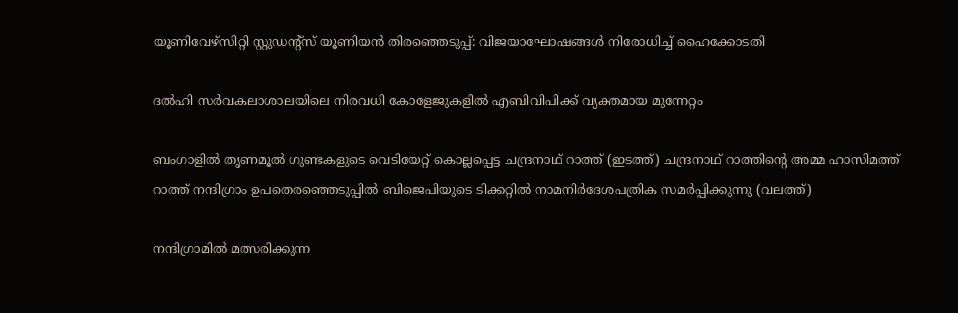യൂണിവേഴ്‌സിറ്റി സ്റ്റുഡന്റ്‌സ് യൂണിയന്‍ തിരഞ്ഞെടുപ്പ്: വിജയാഘോഷങ്ങള്‍ നിരോധിച്ച് ഹൈക്കോടതി

ദല്‍ഹി സര്‍വകലാശാലയിലെ നിരവധി കോളേജുകളില്‍ എബിവിപിക്ക് വ്യക്തമായ മുന്നേറ്റം

ബംഗാളില്‍ തൃണമൂല്‍ ഗുണ്ടകളുടെ വെടിയേറ്റ് കൊല്ലപ്പെട്ട ചന്ദ്രനാഥ് റാത്ത് (ഇടത്ത്) ചന്ദ്രനാഥ് റാത്തിന്‍റെ അമ്മ ഹാസിമത്ത് റാത്ത് നന്ദിഗ്രാം ഉപതെരഞ്ഞെടുപ്പില്‍ ബിജെപിയുടെ ടിക്കറ്റില്‍ നാമനിര്‍ദേശപത്രിക സമര്‍പ്പിക്കുന്നു (വലത്ത്)

നന്ദിഗ്രാമില്‍ മത്സരിക്കുന്ന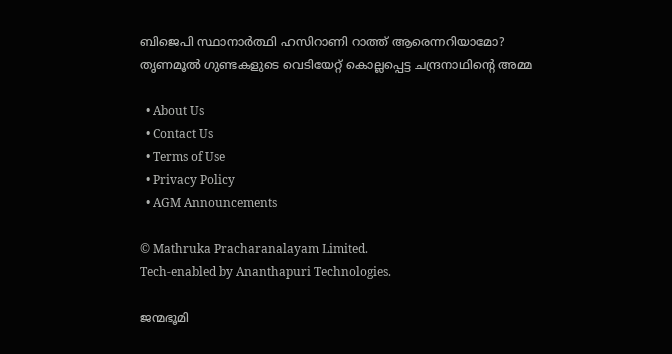ബിജെപി സ്ഥാനാര്‍ത്ഥി ഹസിറാണി റാത്ത് ആരെന്നറിയാമോ? തൃണമൂല്‍ ഗുണ്ടകളുടെ വെടിയേറ്റ് കൊല്ലപ്പെട്ട ചന്ദ്രനാഥിന്റെ അമ്മ

  • About Us
  • Contact Us
  • Terms of Use
  • Privacy Policy
  • AGM Announcements

© Mathruka Pracharanalayam Limited.
Tech-enabled by Ananthapuri Technologies.

ജന്മഭൂമി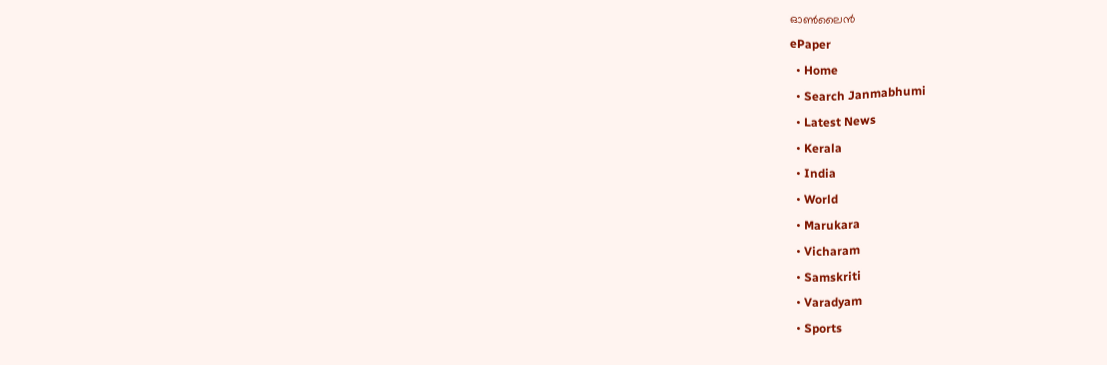ഓണ്‍ലൈന്‍
ePaper
  • Home
  • Search Janmabhumi
  • Latest News
  • Kerala
  • India
  • World
  • Marukara
  • Vicharam
  • Samskriti
  • Varadyam
  • Sports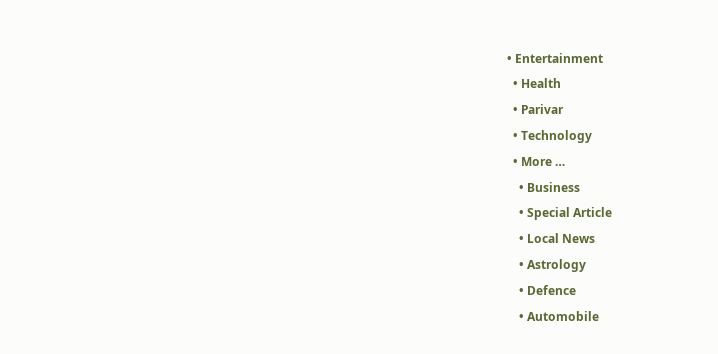• Entertainment
  • Health
  • Parivar
  • Technology
  • More …
    • Business
    • Special Article
    • Local News
    • Astrology
    • Defence
    • Automobile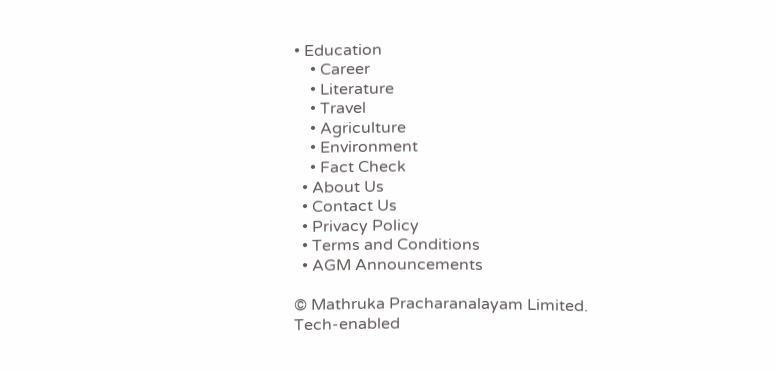• Education
    • Career
    • Literature
    • Travel
    • Agriculture
    • Environment
    • Fact Check
  • About Us
  • Contact Us
  • Privacy Policy
  • Terms and Conditions
  • AGM Announcements

© Mathruka Pracharanalayam Limited.
Tech-enabled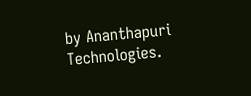by Ananthapuri Technologies.